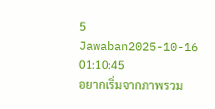5 Jawaban2025-10-16 01:10:45
อยากเริ่มจากภาพรวม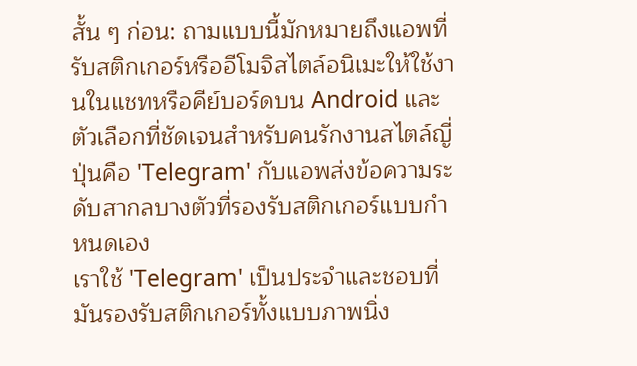สั้น ๆ ก่อน: ถามแบบนี้มักหมายถึงแอพที่รับสติกเกอร์หรืออีโมจิสไตล์อนิเมะให้ใช้งานในแชทหรือคีย์บอร์ดบน Android และตัวเลือกที่ชัดเจนสำหรับคนรักงานสไตล์ญี่ปุ่นคือ 'Telegram' กับแอพส่งข้อความระดับสากลบางตัวที่รองรับสติกเกอร์แบบกำหนดเอง
เราใช้ 'Telegram' เป็นประจำและชอบที่มันรองรับสติกเกอร์ทั้งแบบภาพนิ่ง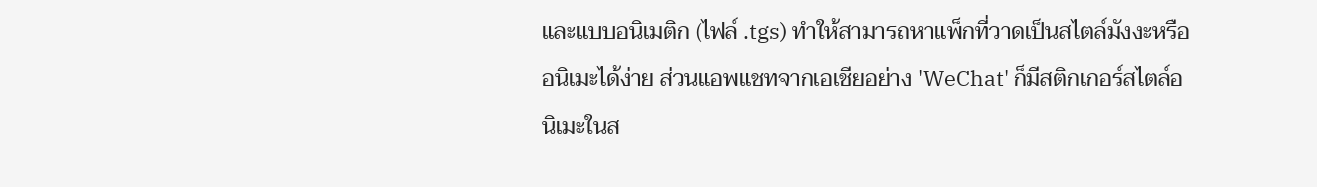และแบบอนิเมติก (ไฟล์ .tgs) ทำให้สามารถหาแพ็กที่วาดเป็นสไตล์มังงะหรืออนิเมะได้ง่าย ส่วนแอพแชทจากเอเชียอย่าง 'WeChat' ก็มีสติกเกอร์สไตล์อนิเมะในส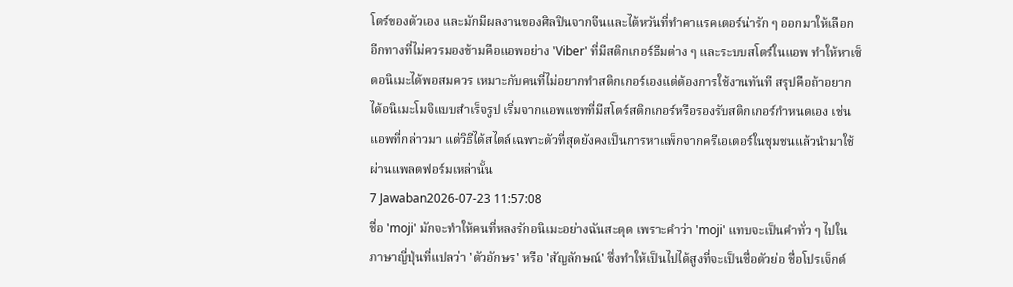โตร์ของตัวเอง และมักมีผลงานของศิลปินจากจีนและไต้หวันที่ทำคาแรคเตอร์น่ารัก ๆ ออกมาให้เลือก
อีกทางที่ไม่ควรมองข้ามคือแอพอย่าง 'Viber' ที่มีสติกเกอร์ธีมต่าง ๆ และระบบสโตร์ในแอพ ทำให้หาเซ็ตอนิเมะได้พอสมควร เหมาะกับคนที่ไม่อยากทำสติกเกอร์เองแต่ต้องการใช้งานทันที สรุปคือถ้าอยากได้อนิเมะโมจิแบบสำเร็จรูป เริ่มจากแอพแชทที่มีสโตร์สติกเกอร์หรือรองรับสติกเกอร์กำหนดเอง เช่นแอพที่กล่าวมา แต่วิธีได้สไตล์เฉพาะตัวที่สุดยังคงเป็นการหาแพ็กจากครีเอเตอร์ในชุมชนแล้วนำมาใช้ผ่านแพลตฟอร์มเหล่านั้น
7 Jawaban2026-07-23 11:57:08
ชื่อ 'moji' มักจะทำให้คนที่หลงรักอนิเมะอย่างฉันสะดุด เพราะคำว่า 'moji' แทบจะเป็นคำทั่ว ๆ ไปในภาษาญี่ปุ่นที่แปลว่า 'ตัวอักษร' หรือ 'สัญลักษณ์' ซึ่งทำให้เป็นไปได้สูงที่จะเป็นชื่อตัวย่อ ชื่อโปรเจ็กต์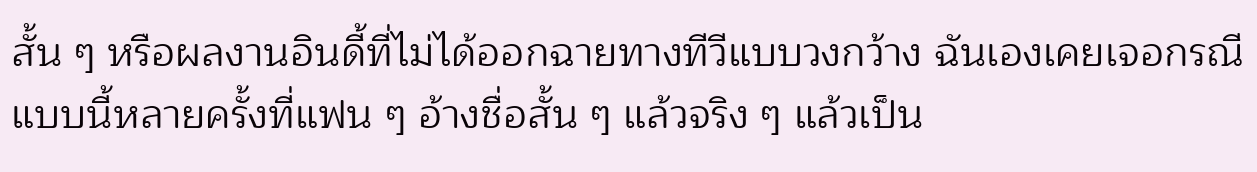สั้น ๆ หรือผลงานอินดี้ที่ไม่ได้ออกฉายทางทีวีแบบวงกว้าง ฉันเองเคยเจอกรณีแบบนี้หลายครั้งที่แฟน ๆ อ้างชื่อสั้น ๆ แล้วจริง ๆ แล้วเป็น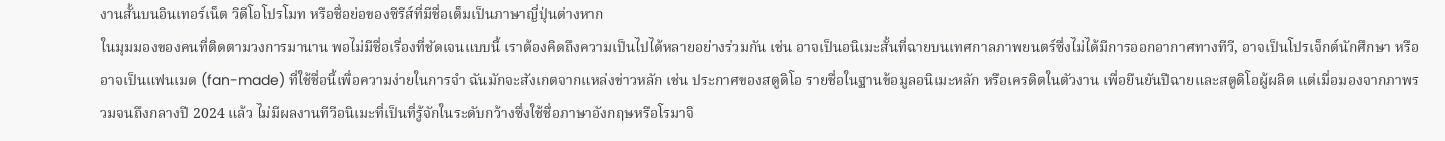งานสั้นบนอินเทอร์เน็ต วิดีโอโปรโมท หรือชื่อย่อของซีรีส์ที่มีชื่อเต็มเป็นภาษาญี่ปุ่นต่างหาก
ในมุมมองของคนที่ติดตามวงการมานาน พอไม่มีชื่อเรื่องที่ชัดเจนแบบนี้ เราต้องคิดถึงความเป็นไปได้หลายอย่างร่วมกัน เช่น อาจเป็นอนิเมะสั้นที่ฉายบนเทศกาลภาพยนตร์ซึ่งไม่ได้มีการออกอากาศทางทีวี, อาจเป็นโปรเจ็กต์นักศึกษา หรืออาจเป็นแฟนเมด (fan-made) ที่ใช้ชื่อนี้เพื่อความง่ายในการจำ ฉันมักจะสังเกตจากแหล่งข่าวหลัก เช่น ประกาศของสตูดิโอ รายชื่อในฐานข้อมูลอนิเมะหลัก หรือเครดิตในตัวงาน เพื่อยืนยันปีฉายและสตูดิโอผู้ผลิต แต่เมื่อมองจากภาพรวมจนถึงกลางปี 2024 แล้ว ไม่มีผลงานทีวีอนิเมะที่เป็นที่รู้จักในระดับกว้างซึ่งใช้ชื่อภาษาอังกฤษหรือโรมาจิ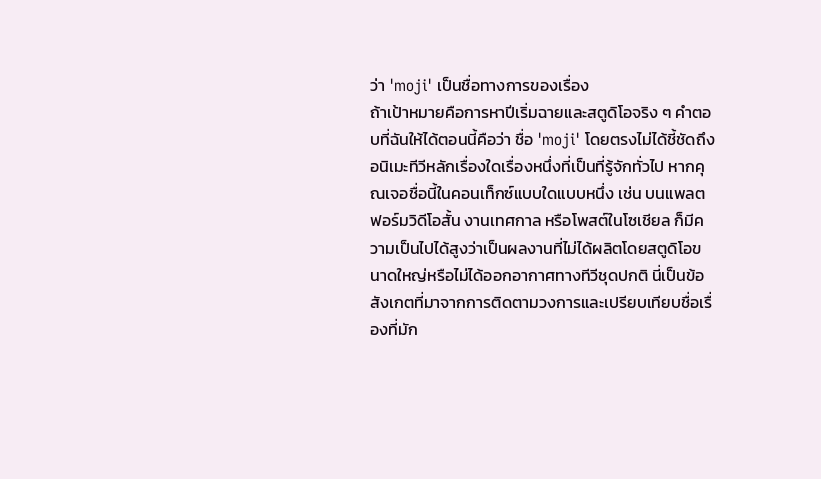ว่า 'moji' เป็นชื่อทางการของเรื่อง
ถ้าเป้าหมายคือการหาปีเริ่มฉายและสตูดิโอจริง ๆ คำตอบที่ฉันให้ได้ตอนนี้คือว่า ชื่อ 'moji' โดยตรงไม่ได้ชี้ชัดถึงอนิเมะทีวีหลักเรื่องใดเรื่องหนึ่งที่เป็นที่รู้จักทั่วไป หากคุณเจอชื่อนี้ในคอนเท็กซ์แบบใดแบบหนึ่ง เช่น บนแพลตฟอร์มวิดีโอสั้น งานเทศกาล หรือโพสต์ในโซเชียล ก็มีความเป็นไปได้สูงว่าเป็นผลงานที่ไม่ได้ผลิตโดยสตูดิโอขนาดใหญ่หรือไม่ได้ออกอากาศทางทีวีชุดปกติ นี่เป็นข้อสังเกตที่มาจากการติดตามวงการและเปรียบเทียบชื่อเรื่องที่มัก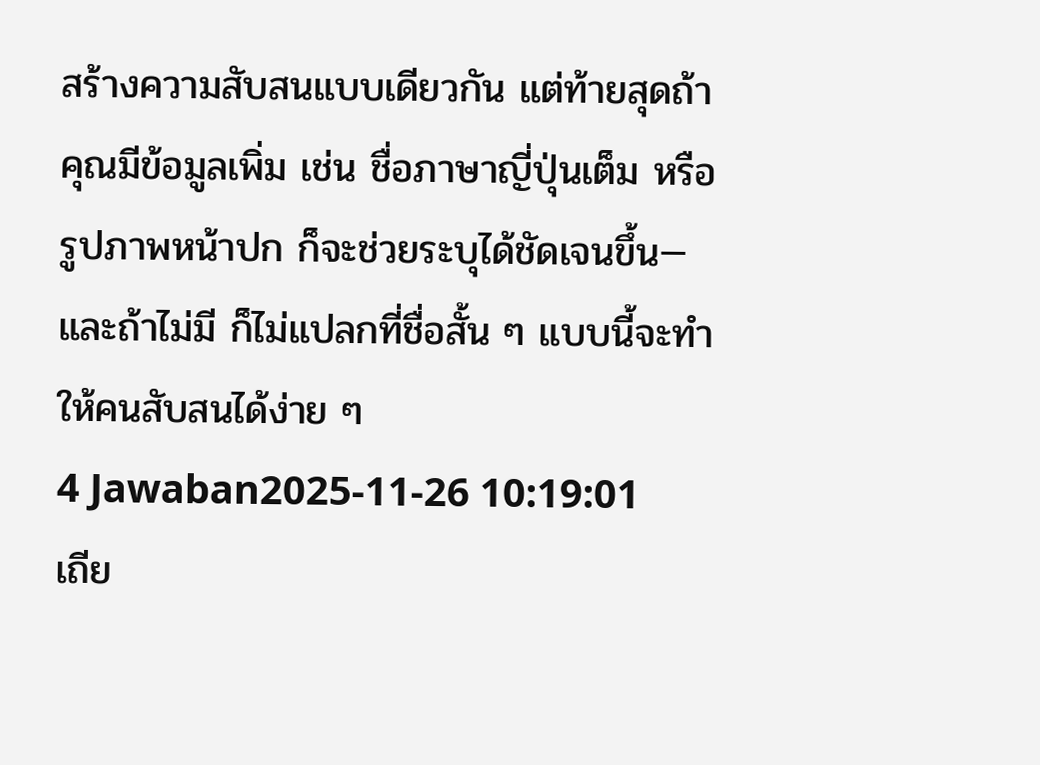สร้างความสับสนแบบเดียวกัน แต่ท้ายสุดถ้าคุณมีข้อมูลเพิ่ม เช่น ชื่อภาษาญี่ปุ่นเต็ม หรือรูปภาพหน้าปก ก็จะช่วยระบุได้ชัดเจนขึ้น—และถ้าไม่มี ก็ไม่แปลกที่ชื่อสั้น ๆ แบบนี้จะทำให้คนสับสนได้ง่าย ๆ
4 Jawaban2025-11-26 10:19:01
เถีย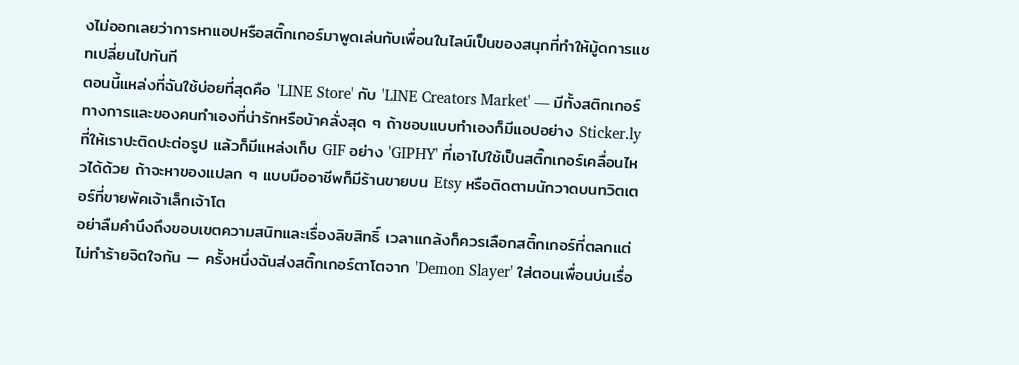งไม่ออกเลยว่าการหาแอปหรือสติ๊กเกอร์มาพูดเล่นกับเพื่อนในไลน์เป็นของสนุกที่ทำให้มู้ดการแชทเปลี่ยนไปทันที
ตอนนี้แหล่งที่ฉันใช้บ่อยที่สุดคือ 'LINE Store' กับ 'LINE Creators Market' — มีทั้งสติกเกอร์ทางการและของคนทำเองที่น่ารักหรือบ้าคลั่งสุด ๆ ถ้าชอบแบบทำเองก็มีแอปอย่าง Sticker.ly ที่ให้เราปะติดปะต่อรูป แล้วก็มีแหล่งเก็บ GIF อย่าง 'GIPHY' ที่เอาไปใช้เป็นสติ๊กเกอร์เคลื่อนไหวได้ด้วย ถ้าจะหาของแปลก ๆ แบบมืออาชีพก็มีร้านขายบน Etsy หรือติดตามนักวาดบนทวิตเตอร์ที่ขายพัคเจ้าเล็กเจ้าโต
อย่าลืมคำนึงถึงขอบเขตความสนิทและเรื่องลิขสิทธิ์ เวลาแกล้งก็ควรเลือกสติ๊กเกอร์ที่ตลกแต่ไม่ทำร้ายจิตใจกัน — ครั้งหนึ่งฉันส่งสติ๊กเกอร์ตาโตจาก 'Demon Slayer' ใส่ตอนเพื่อนบ่นเรื่อ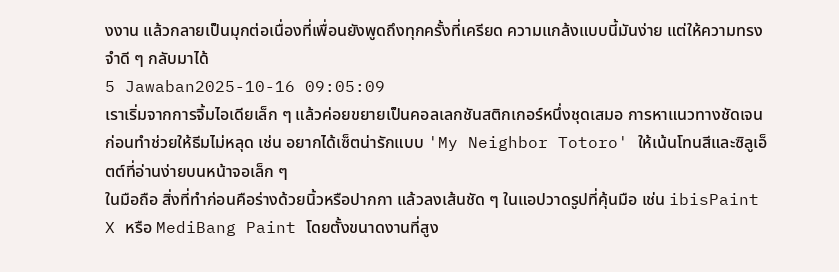งงาน แล้วกลายเป็นมุกต่อเนื่องที่เพื่อนยังพูดถึงทุกครั้งที่เครียด ความแกล้งแบบนี้มันง่าย แต่ให้ความทรงจำดี ๆ กลับมาได้
5 Jawaban2025-10-16 09:05:09
เราเริ่มจากการจิ้มไอเดียเล็ก ๆ แล้วค่อยขยายเป็นคอลเลกชันสติกเกอร์หนึ่งชุดเสมอ การหาแนวทางชัดเจนก่อนทำช่วยให้ธีมไม่หลุด เช่น อยากได้เซ็ตน่ารักแบบ 'My Neighbor Totoro' ให้เน้นโทนสีและซิลูเอ็ตต์ที่อ่านง่ายบนหน้าจอเล็ก ๆ
ในมือถือ สิ่งที่ทำก่อนคือร่างด้วยนิ้วหรือปากกา แล้วลงเส้นชัด ๆ ในแอปวาดรูปที่คุ้นมือ เช่น ibisPaint X หรือ MediBang Paint โดยตั้งขนาดงานที่สูง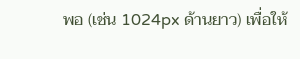พอ (เช่น 1024px ด้านยาว) เพื่อให้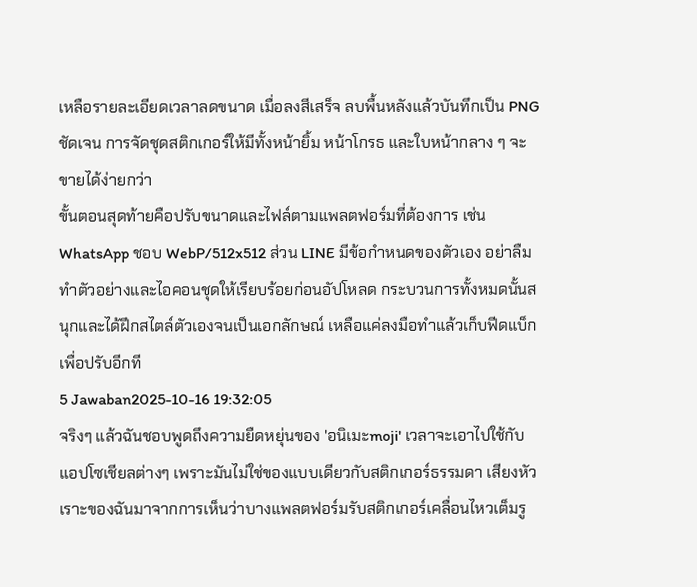เหลือรายละเอียดเวลาลดขนาด เมื่อลงสีเสร็จ ลบพื้นหลังแล้วบันทึกเป็น PNG ชัดเจน การจัดชุดสติกเกอร์ให้มีทั้งหน้ายิ้ม หน้าโกรธ และใบหน้ากลาง ๆ จะขายได้ง่ายกว่า
ขั้นตอนสุดท้ายคือปรับขนาดและไฟล์ตามแพลตฟอร์มที่ต้องการ เช่น WhatsApp ชอบ WebP/512x512 ส่วน LINE มีข้อกำหนดของตัวเอง อย่าลืมทำตัวอย่างและไอคอนชุดให้เรียบร้อยก่อนอัปโหลด กระบวนการทั้งหมดนั้นสนุกและได้ฝึกสไตล์ตัวเองจนเป็นเอกลักษณ์ เหลือแค่ลงมือทำแล้วเก็บฟีดแบ็กเพื่อปรับอีกที
5 Jawaban2025-10-16 19:32:05
จริงๆ แล้วฉันชอบพูดถึงความยืดหยุ่นของ 'อนิเมะmoji' เวลาจะเอาไปใช้กับแอปโซเชียลต่างๆ เพราะมันไม่ใช่ของแบบเดียวกับสติกเกอร์ธรรมดา เสียงหัวเราะของฉันมาจากการเห็นว่าบางแพลตฟอร์มรับสติกเกอร์เคลื่อนไหวเต็มรู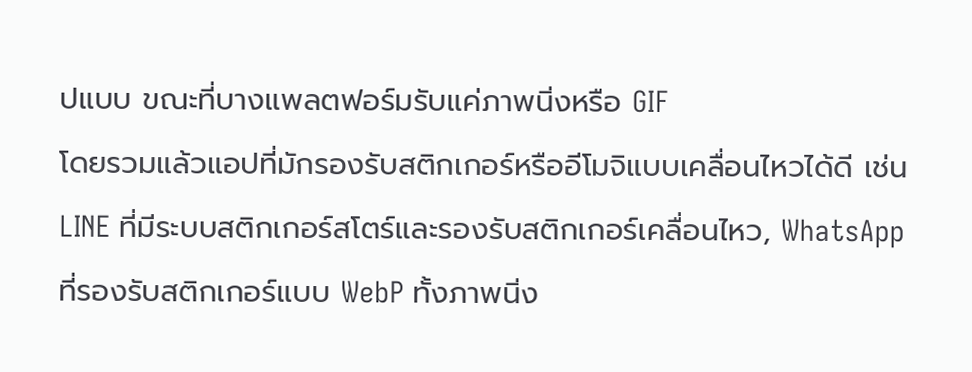ปแบบ ขณะที่บางแพลตฟอร์มรับแค่ภาพนิ่งหรือ GIF
โดยรวมแล้วแอปที่มักรองรับสติกเกอร์หรืออีโมจิแบบเคลื่อนไหวได้ดี เช่น LINE ที่มีระบบสติกเกอร์สโตร์และรองรับสติกเกอร์เคลื่อนไหว, WhatsApp ที่รองรับสติกเกอร์แบบ WebP ทั้งภาพนิ่ง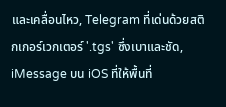และเคลื่อนไหว, Telegram ที่เด่นด้วยสติกเกอร์เวกเตอร์ '.tgs' ซึ่งเบาและชัด, iMessage บน iOS ที่ให้พื้นที่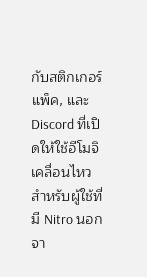กับสติกเกอร์แพ็ค, และ Discord ที่เปิดให้ใช้อีโมจิเคลื่อนไหวสำหรับผู้ใช้ที่มี Nitro นอกจา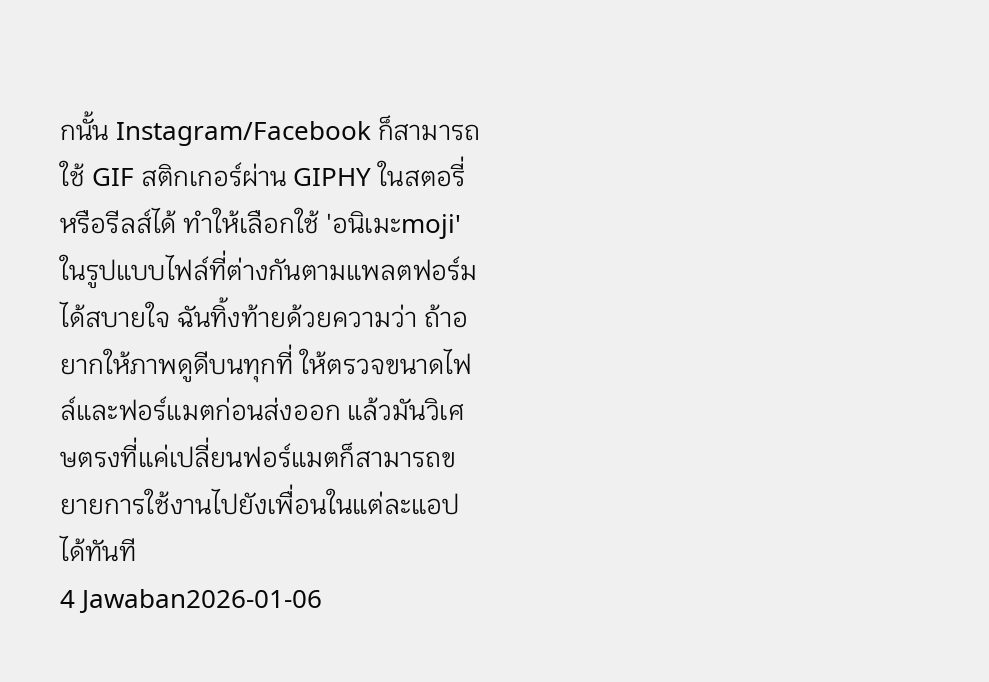กนั้น Instagram/Facebook ก็สามารถใช้ GIF สติกเกอร์ผ่าน GIPHY ในสตอรี่หรือรีลส์ได้ ทำให้เลือกใช้ 'อนิเมะmoji' ในรูปแบบไฟล์ที่ต่างกันตามแพลตฟอร์มได้สบายใจ ฉันทิ้งท้ายด้วยความว่า ถ้าอยากให้ภาพดูดีบนทุกที่ ให้ตรวจขนาดไฟล์และฟอร์แมตก่อนส่งออก แล้วมันวิเศษตรงที่แค่เปลี่ยนฟอร์แมตก็สามารถขยายการใช้งานไปยังเพื่อนในแต่ละแอปได้ทันที
4 Jawaban2026-01-06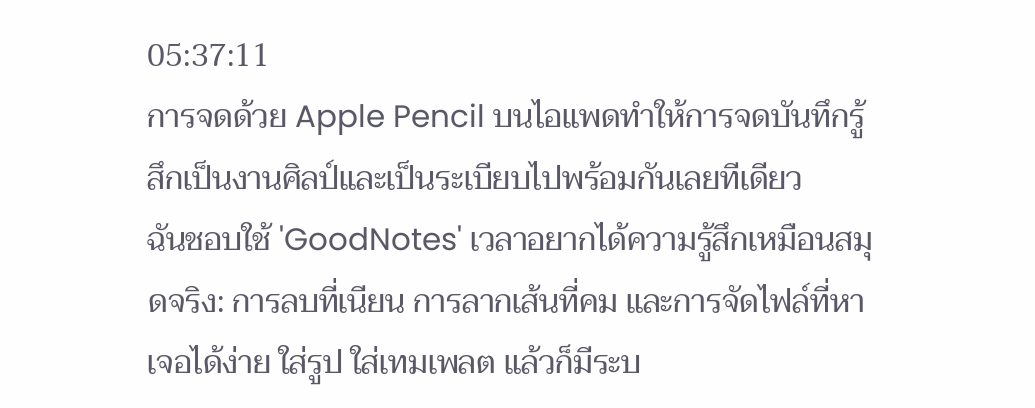05:37:11
การจดด้วย Apple Pencil บนไอแพดทำให้การจดบันทึกรู้สึกเป็นงานศิลป์และเป็นระเบียบไปพร้อมกันเลยทีเดียว
ฉันชอบใช้ 'GoodNotes' เวลาอยากได้ความรู้สึกเหมือนสมุดจริง: การลบที่เนียน การลากเส้นที่คม และการจัดไฟล์ที่หาเจอได้ง่าย ใส่รูป ใส่เทมเพลต แล้วก็มีระบ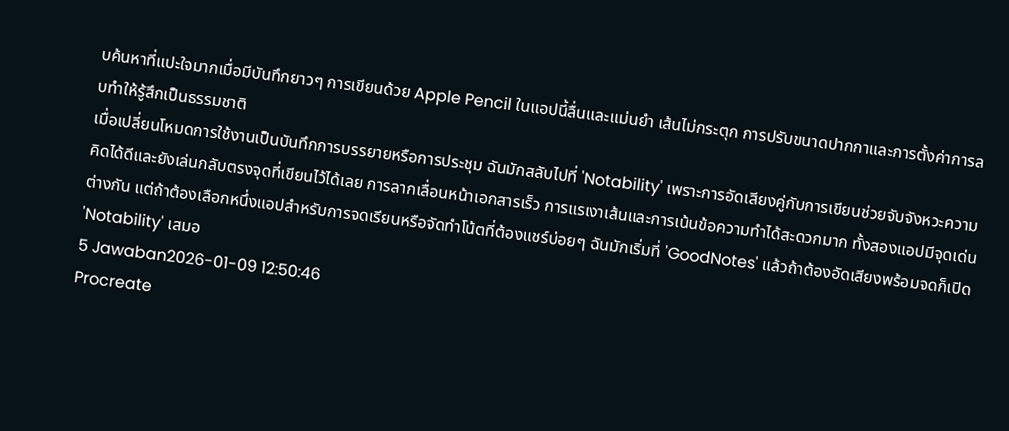บค้นหาที่แปะใจมากเมื่อมีบันทึกยาวๆ การเขียนด้วย Apple Pencil ในแอปนี้ลื่นและแม่นยำ เส้นไม่กระตุก การปรับขนาดปากกาและการตั้งค่าการลบทำให้รู้สึกเป็นธรรมชาติ
เมื่อเปลี่ยนโหมดการใช้งานเป็นบันทึกการบรรยายหรือการประชุม ฉันมักสลับไปที่ 'Notability' เพราะการอัดเสียงคู่กับการเขียนช่วยจับจังหวะความคิดได้ดีและยังเล่นกลับตรงจุดที่เขียนไว้ได้เลย การลากเลื่อนหน้าเอกสารเร็ว การแรเงาเส้นและการเน้นข้อความทำได้สะดวกมาก ทั้งสองแอปมีจุดเด่นต่างกัน แต่ถ้าต้องเลือกหนึ่งแอปสำหรับการจดเรียนหรือจัดทำโน้ตที่ต้องแชร์บ่อยๆ ฉันมักเริ่มที่ 'GoodNotes' แล้วถ้าต้องอัดเสียงพร้อมจดก็เปิด 'Notability' เสมอ
5 Jawaban2026-01-09 12:50:46
Procreate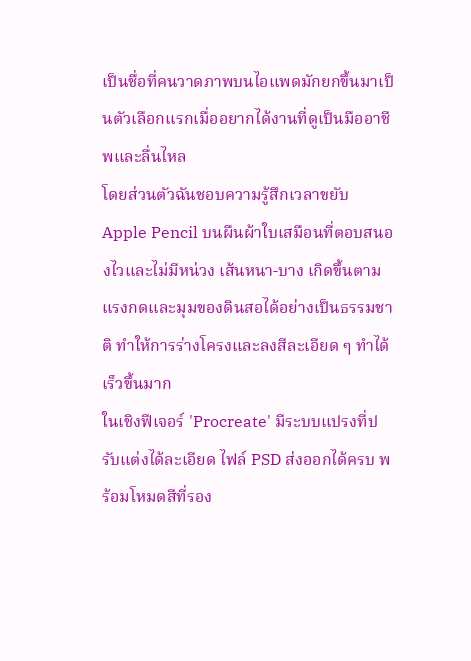เป็นชื่อที่คนวาดภาพบนไอแพดมักยกขึ้นมาเป็นตัวเลือกแรกเมื่ออยากได้งานที่ดูเป็นมืออาชีพและลื่นไหล
โดยส่วนตัวฉันชอบความรู้สึกเวลาขยับ Apple Pencil บนผืนผ้าใบเสมือนที่ตอบสนองไวและไม่มีหน่วง เส้นหนา-บาง เกิดขึ้นตามแรงกดและมุมของดินสอได้อย่างเป็นธรรมชาติ ทำให้การร่างโครงและลงสีละเอียด ๆ ทำได้เร็วขึ้นมาก
ในเชิงฟีเจอร์ 'Procreate' มีระบบแปรงที่ปรับแต่งได้ละเอียด ไฟล์ PSD ส่งออกได้ครบ พร้อมโหมดสีที่รอง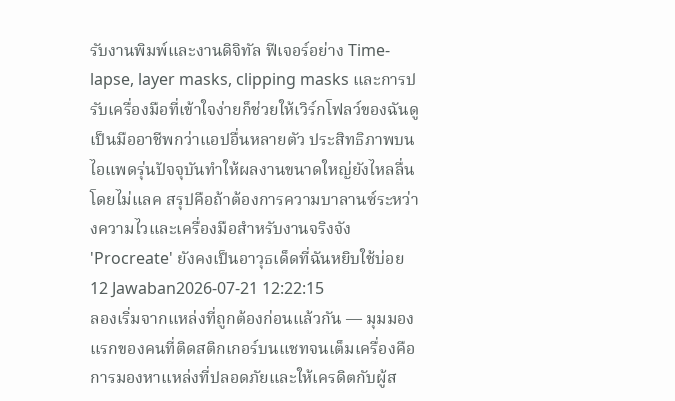รับงานพิมพ์และงานดิจิทัล ฟีเจอร์อย่าง Time-lapse, layer masks, clipping masks และการปรับเครื่องมือที่เข้าใจง่ายก็ช่วยให้เวิร์กโฟลว์ของฉันดูเป็นมืออาชีพกว่าแอปอื่นหลายตัว ประสิทธิภาพบนไอแพดรุ่นปัจจุบันทำให้ผลงานขนาดใหญ่ยังไหลลื่นโดยไม่แลค สรุปคือถ้าต้องการความบาลานซ์ระหว่างความไวและเครื่องมือสำหรับงานจริงจัง 'Procreate' ยังคงเป็นอาวุธเด็ดที่ฉันหยิบใช้บ่อย
12 Jawaban2026-07-21 12:22:15
ลองเริ่มจากแหล่งที่ถูกต้องก่อนแล้วกัน — มุมมองแรกของคนที่ติดสติกเกอร์บนแชทจนเต็มเครื่องคือการมองหาแหล่งที่ปลอดภัยและให้เครดิตกับผู้ส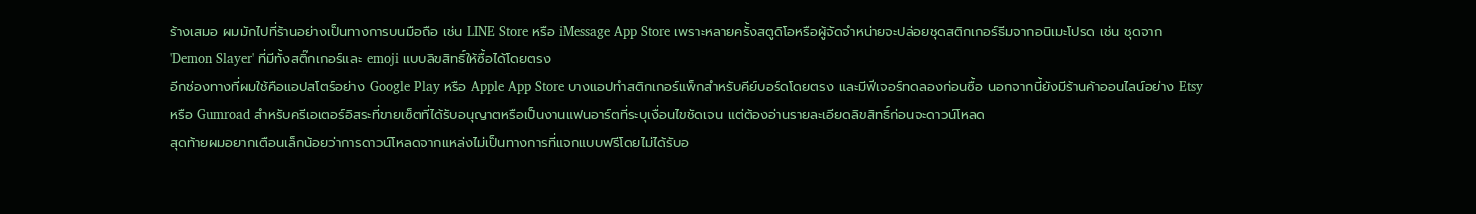ร้างเสมอ ผมมักไปที่ร้านอย่างเป็นทางการบนมือถือ เช่น LINE Store หรือ iMessage App Store เพราะหลายครั้งสตูดิโอหรือผู้จัดจำหน่ายจะปล่อยชุดสติกเกอร์ธีมจากอนิเมะโปรด เช่น ชุดจาก 'Demon Slayer' ที่มีทั้งสติ๊กเกอร์และ emoji แบบลิขสิทธิ์ให้ซื้อได้โดยตรง
อีกช่องทางที่ผมใช้คือแอปสโตร์อย่าง Google Play หรือ Apple App Store บางแอปทำสติกเกอร์แพ็กสำหรับคีย์บอร์ดโดยตรง และมีฟีเจอร์ทดลองก่อนซื้อ นอกจากนี้ยังมีร้านค้าออนไลน์อย่าง Etsy หรือ Gumroad สำหรับครีเอเตอร์อิสระที่ขายเซ็ตที่ได้รับอนุญาตหรือเป็นงานแฟนอาร์ตที่ระบุเงื่อนไขชัดเจน แต่ต้องอ่านรายละเอียดลิขสิทธิ์ก่อนจะดาวน์โหลด
สุดท้ายผมอยากเตือนเล็กน้อยว่าการดาวน์โหลดจากแหล่งไม่เป็นทางการที่แจกแบบฟรีโดยไม่ได้รับอ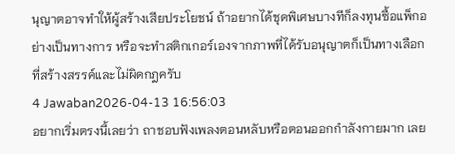นุญาตอาจทำให้ผู้สร้างเสียประโยชน์ ถ้าอยากได้ชุดพิเศษบางทีก็ลงทุนซื้อแพ็กอย่างเป็นทางการ หรือจะทำสติกเกอร์เองจากภาพที่ได้รับอนุญาตก็เป็นทางเลือกที่สร้างสรรค์และไม่ผิดกฎครับ
4 Jawaban2026-04-13 16:56:03
อยากเริ่มตรงนี้เลยว่า ถาชอบฟังเพลงตอนหลับหรือตอนออกกำลังกายมาก เลย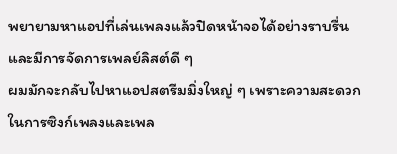พยายามหาแอปที่เล่นเพลงแล้วปิดหน้าจอได้อย่างราบรื่นและมีการจัดการเพลย์ลิสต์ดี ๆ
ผมมักจะกลับไปหาแอปสตรีมมิ่งใหญ่ ๆ เพราะความสะดวกในการซิงก์เพลงและเพล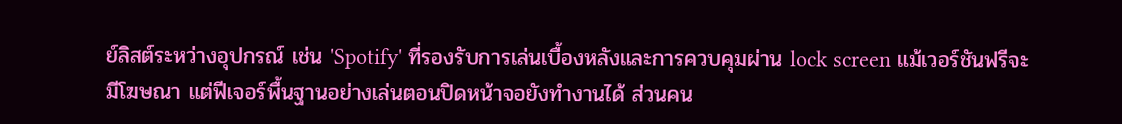ย์ลิสต์ระหว่างอุปกรณ์ เช่น 'Spotify' ที่รองรับการเล่นเบื้องหลังและการควบคุมผ่าน lock screen แม้เวอร์ชันฟรีจะมีโฆษณา แต่ฟีเจอร์พื้นฐานอย่างเล่นตอนปิดหน้าจอยังทำงานได้ ส่วนคน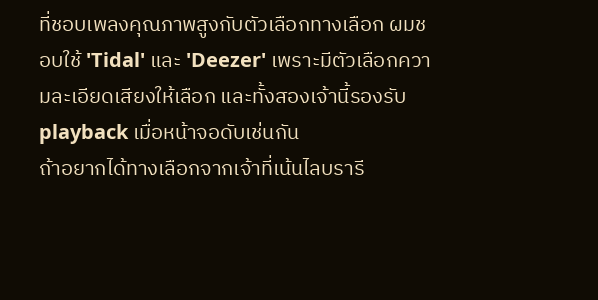ที่ชอบเพลงคุณภาพสูงกับตัวเลือกทางเลือก ผมชอบใช้ 'Tidal' และ 'Deezer' เพราะมีตัวเลือกความละเอียดเสียงให้เลือก และทั้งสองเจ้านี้รองรับ playback เมื่อหน้าจอดับเช่นกัน
ถ้าอยากได้ทางเลือกจากเจ้าที่เน้นไลบรารี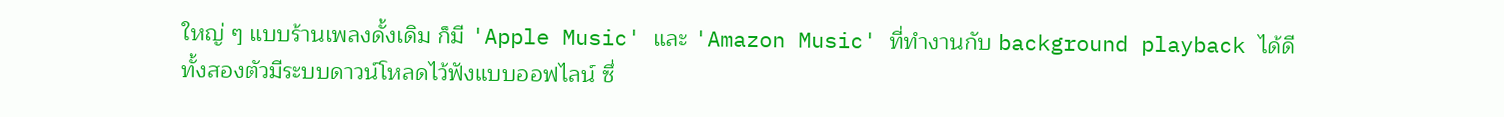ใหญ่ ๆ แบบร้านเพลงดั้งเดิม ก็มี 'Apple Music' และ 'Amazon Music' ที่ทำงานกับ background playback ได้ดี ทั้งสองตัวมีระบบดาวน์โหลดไว้ฟังแบบออฟไลน์ ซึ่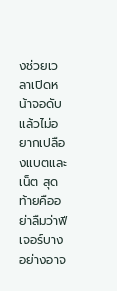งช่วยเวลาเปิดหน้าจอดับแล้วไม่อยากเปลืองแบตและเน็ต สุดท้ายคืออย่าลืมว่าฟีเจอร์บางอย่างอาจ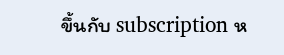ขึ้นกับ subscription ห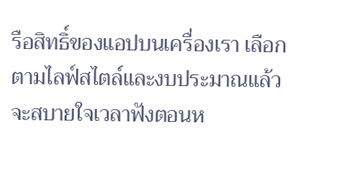รือสิทธิ์ของแอปบนเครื่องเรา เลือกตามไลฟ์สไตล์และงบประมาณแล้วจะสบายใจเวลาฟังตอนห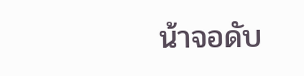น้าจอดับ